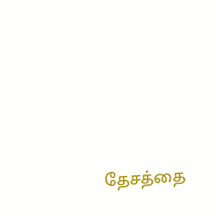தேசத்தை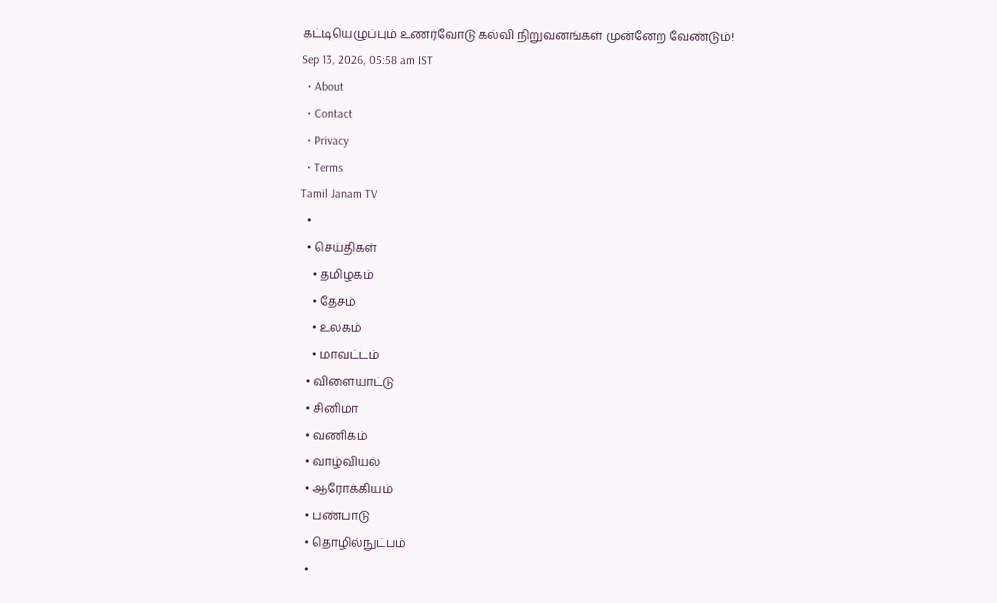கட்டியெழுப்பும் உணர்வோடு கல்வி நிறுவனங்கள் முன்னேற வேண்டும்!
Sep 13, 2026, 05:58 am IST
  • About
  • Contact
  • Privacy
  • Terms
Tamil Janam TV
  •
  • செய்திகள்
    • தமிழகம்
    • தேசம்
    • உலகம்
    • மாவட்டம்
  • விளையாட்டு
  • சினிமா
  • வணிகம்
  • வாழ்வியல்
  • ஆரோக்கியம்
  • பண்பாடு
  • தொழில்நுட்பம்
  •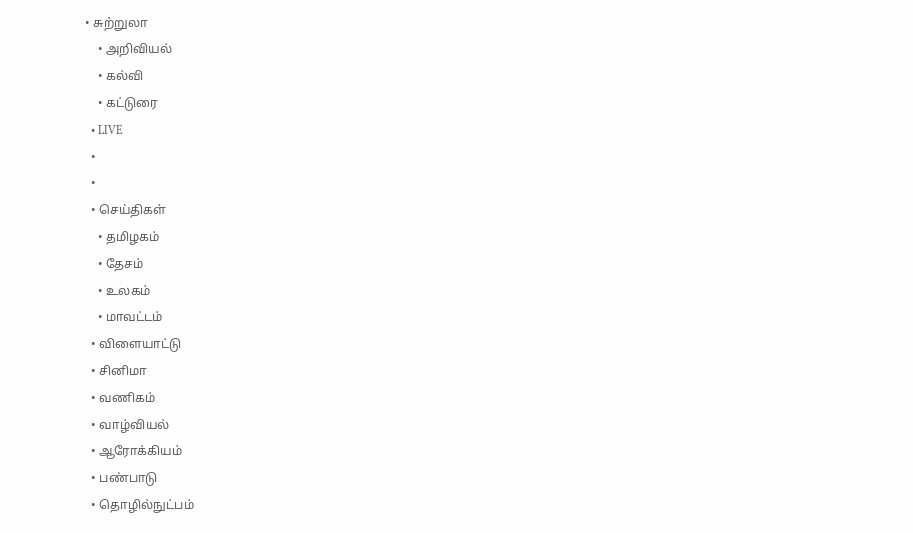• சுற்றுலா
    • அறிவியல்
    • கல்வி
    • கட்டுரை
  • LIVE
  •
  •
  • செய்திகள்
    • தமிழகம்
    • தேசம்
    • உலகம்
    • மாவட்டம்
  • விளையாட்டு
  • சினிமா
  • வணிகம்
  • வாழ்வியல்
  • ஆரோக்கியம்
  • பண்பாடு
  • தொழில்நுட்பம்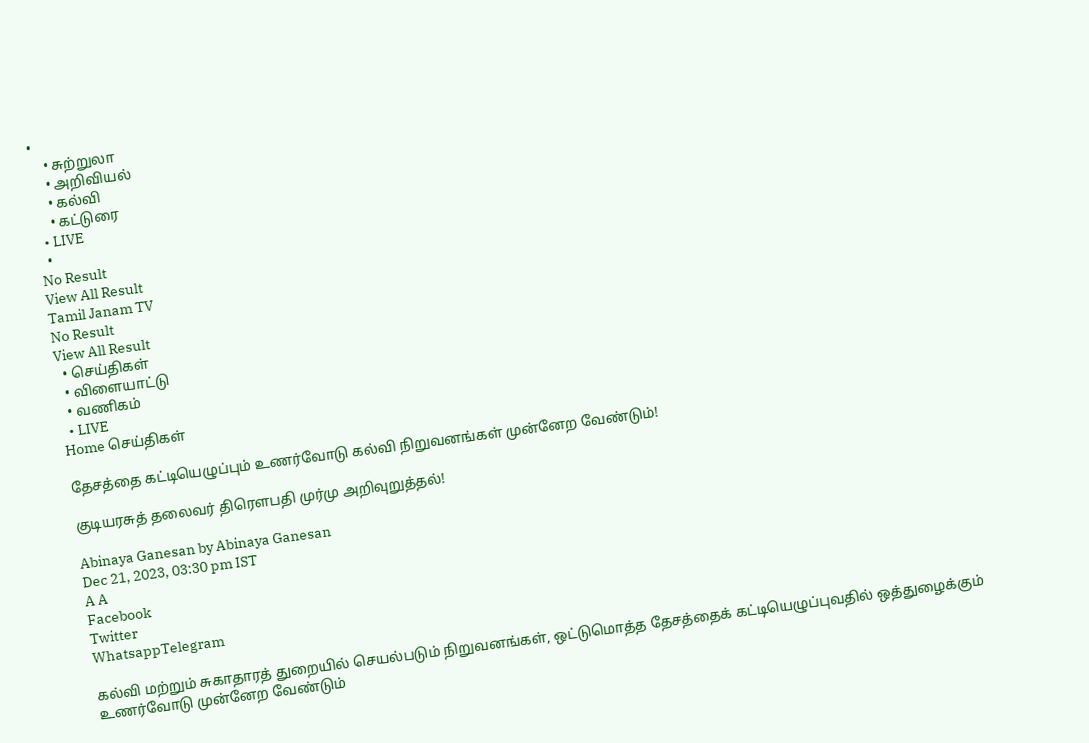•
    • சுற்றுலா
    • அறிவியல்
    • கல்வி
    • கட்டுரை
  • LIVE
  •
No Result
View All Result
Tamil Janam TV
No Result
View All Result
  • செய்திகள்
  • விளையாட்டு
  • வணிகம்
  • LIVE
Home செய்திகள்

தேசத்தை கட்டியெழுப்பும் உணர்வோடு கல்வி நிறுவனங்கள் முன்னேற வேண்டும்!

குடியரசுத் தலைவர் திரௌபதி முர்மு அறிவுறுத்தல்!

Abinaya Ganesan by Abinaya Ganesan
Dec 21, 2023, 03:30 pm IST
A A
Facebook
Twitter
WhatsappTelegram

கல்வி மற்றும் சுகாதாரத் துறையில் செயல்படும் நிறுவனங்கள், ஒட்டுமொத்த தேசத்தைக் கட்டியெழுப்புவதில் ஒத்துழைக்கும் உணர்வோடு முன்னேற வேண்டும்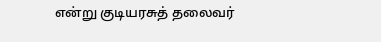என்று குடியரசுத் தலைவர்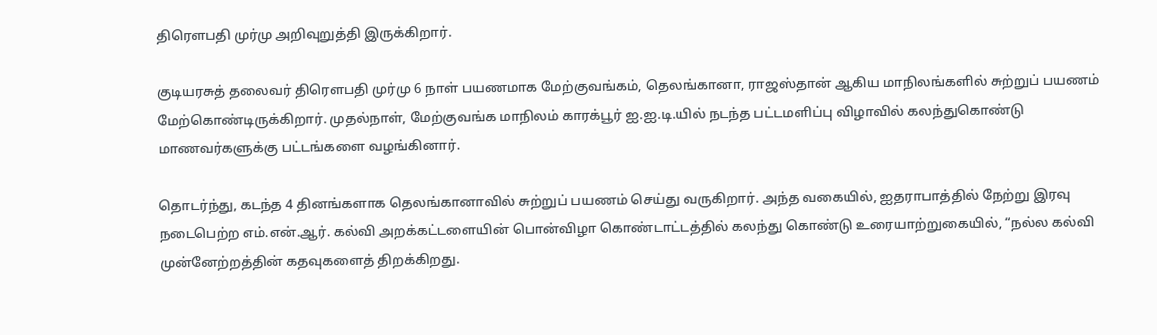திரௌபதி முர்மு அறிவுறுத்தி இருக்கிறார்.

குடியரசுத் தலைவர் திரௌபதி முர்மு 6 நாள் பயணமாக மேற்குவங்கம், தெலங்கானா, ராஜஸ்தான் ஆகிய மாநிலங்களில் சுற்றுப் பயணம் மேற்கொண்டிருக்கிறார். முதல்நாள், மேற்குவங்க மாநிலம் காரக்பூர் ஐ.ஐ.டி.யில் நடந்த பட்டமளிப்பு விழாவில் கலந்துகொண்டு மாணவர்களுக்கு பட்டங்களை வழங்கினார்.

தொடர்ந்து, கடந்த 4 தினங்களாக தெலங்கானாவில் சுற்றுப் பயணம் செய்து வருகிறார். அந்த வகையில், ஐதராபாத்தில் நேற்று இரவு நடைபெற்ற எம்.என்.ஆர். கல்வி அறக்கட்டளையின் பொன்விழா கொண்டாட்டத்தில் கலந்து கொண்டு உரையாற்றுகையில், “நல்ல கல்வி முன்னேற்றத்தின் கதவுகளைத் திறக்கிறது.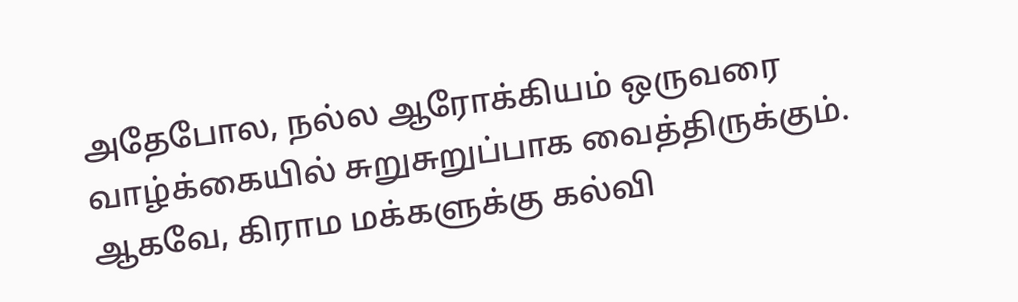அதேபோல, நல்ல ஆரோக்கியம் ஒருவரை வாழ்க்கையில் சுறுசுறுப்பாக வைத்திருக்கும். ஆகவே, கிராம மக்களுக்கு கல்வி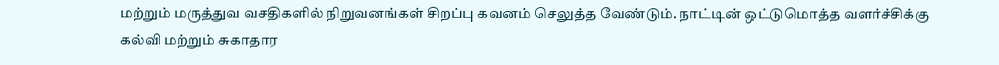மற்றும் மருத்துவ வசதிகளில் நிறுவனங்கள் சிறப்பு கவனம் செலுத்த வேண்டும். நாட்டின் ஒட்டுமொத்த வளர்ச்சிக்கு கல்வி மற்றும் சுகாதார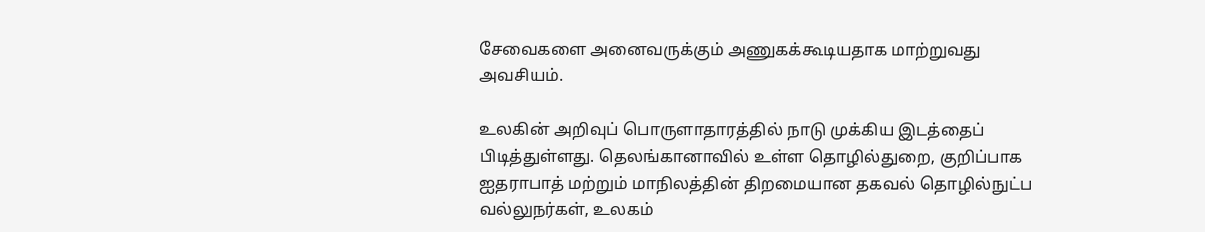சேவைகளை அனைவருக்கும் அணுகக்கூடியதாக மாற்றுவது அவசியம்.

உலகின் அறிவுப் பொருளாதாரத்தில் நாடு முக்கிய இடத்தைப் பிடித்துள்ளது. தெலங்கானாவில் உள்ள தொழில்துறை, குறிப்பாக ஐதராபாத் மற்றும் மாநிலத்தின் திறமையான தகவல் தொழில்நுட்ப வல்லுநர்கள், உலகம்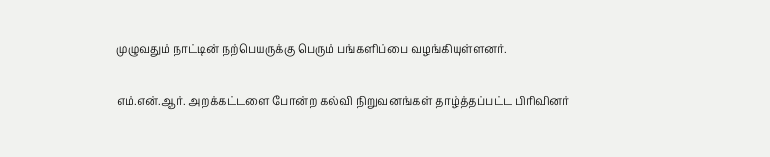முழுவதும் நாட்டின் நற்பெயருக்கு பெரும் பங்களிப்பை வழங்கியுள்ளனர்.

எம்.என்.ஆர். அறக்கட்டளை போன்ற கல்வி நிறுவனங்கள் தாழ்த்தப்பட்ட பிரிவினர்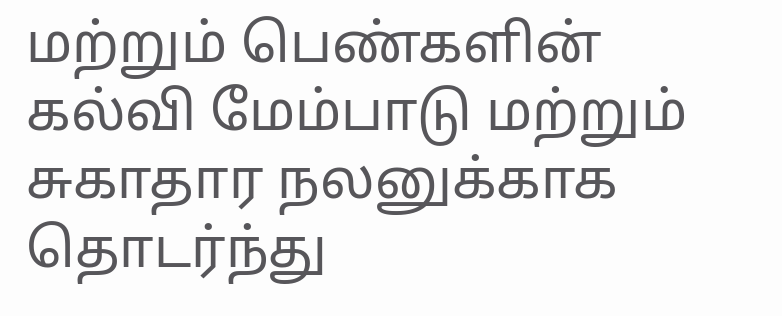மற்றும் பெண்களின் கல்வி மேம்பாடு மற்றும் சுகாதார நலனுக்காக தொடர்ந்து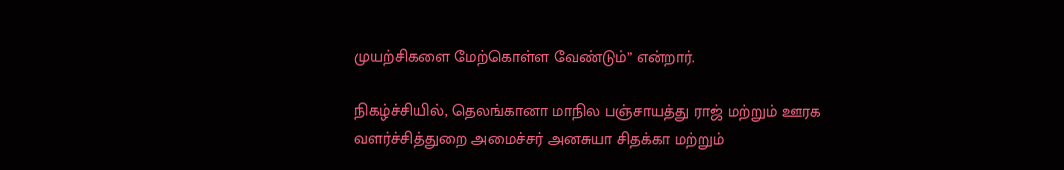முயற்சிகளை மேற்கொள்ள வேண்டும்” என்றார்.

நிகழ்ச்சியில், தெலங்கானா மாநில பஞ்சாயத்து ராஜ் மற்றும் ஊரக வளர்ச்சித்துறை அமைச்சர் அனசுயா சிதக்கா மற்றும்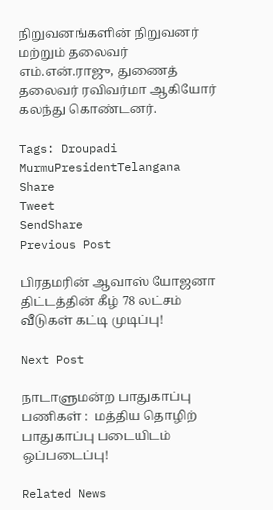நிறுவனங்களின் நிறுவனர் மற்றும் தலைவர் எம்.என்.ராஜு, துணைத் தலைவர் ரவிவர்மா ஆகியோர் கலந்து கொண்டனர்.

Tags: Droupadi MurmuPresidentTelangana
Share
Tweet
SendShare
Previous Post

பிரதமரின் ஆவாஸ் யோஜனா திட்டத்தின் கீழ் 78 லட்சம் வீடுகள் கட்டி முடிப்பு!

Next Post

நாடாளுமன்ற பாதுகாப்பு பணிகள் :  மத்திய தொழிற் பாதுகாப்பு படையிடம் ஒப்படைப்பு!

Related News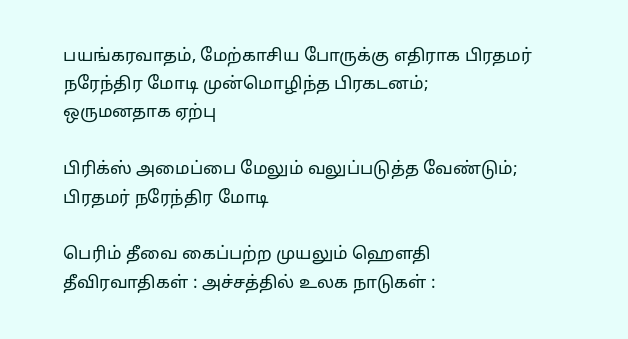பயங்கரவாதம், மேற்காசிய போருக்கு எதிராக பிரதமர் நரேந்திர மோடி முன்மொழிந்த பிரகடனம்; ஒருமனதாக ஏற்பு

பிரிக்ஸ் அமைப்பை மேலும் வலுப்படுத்த வேண்டும்; பிரதமர் நரேந்திர மோடி

பெரிம் தீவை கைப்பற்ற முயலும் ஹெளதி தீவிரவாதிகள் : அச்சத்தில் உலக நாடுகள் :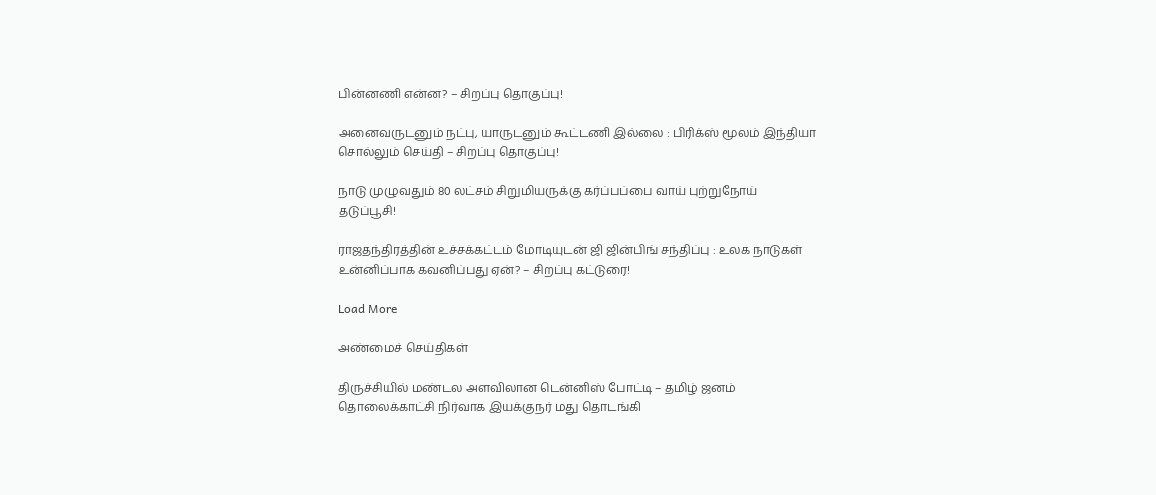பின்னணி என்ன? – சிறப்பு தொகுப்பு!

அனைவருடனும் நட்பு, யாருடனும் கூட்டணி இல்லை : பிரிக்ஸ் மூலம் இந்தியா சொல்லும் செய்தி – சிறப்பு தொகுப்பு!

நாடு முழுவதும் 80 லட்சம் சிறுமியருக்கு கர்ப்பப்பை வாய் புற்றுநோய் தடுப்பூசி!

ராஜதந்திரத்தின் உச்சக்கட்டம் மோடியுடன் ஜி ஜின்பிங் சந்திப்பு : உலக நாடுகள் உன்னிப்பாக கவனிப்பது ஏன்? – சிறப்பு கட்டுரை!

Load More

அண்மைச் செய்திகள்

திருச்சியில் மண்டல அளவிலான டென்னிஸ் போட்டி – தமிழ் ஜனம் தொலைக்காட்சி நிர்வாக இயக்குநர் மது தொடங்கி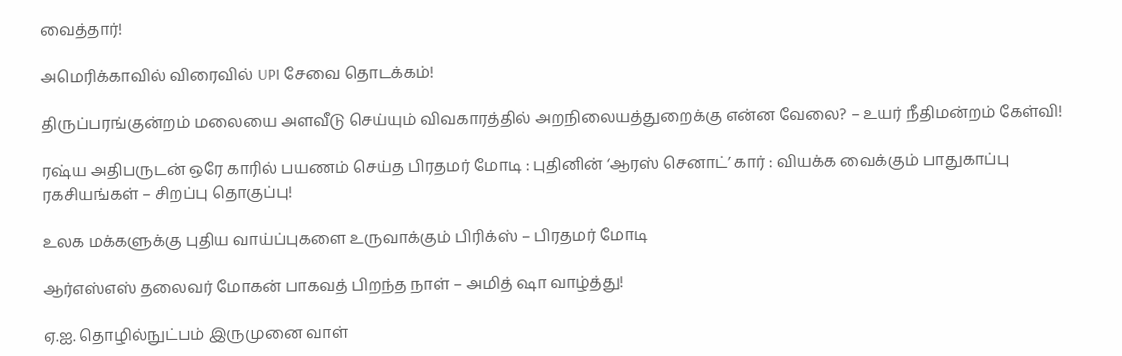வைத்தார்!

அமெரிக்காவில் விரைவில் UPI சேவை தொடக்கம்!

திருப்பரங்குன்றம் மலையை அளவீடு செய்யும் விவகாரத்தில் அறநிலையத்துறைக்கு என்ன வேலை? – உயர் நீதிமன்றம் கேள்வி!

ரஷ்ய அதிபருடன் ஒரே காரில் பயணம் செய்த பிரதமர் மோடி : புதினின் ‘ஆரஸ் செனாட்’ கார் : வியக்க வைக்கும் பாதுகாப்பு ரகசியங்கள் – சிறப்பு தொகுப்பு!

உலக மக்களுக்கு புதிய வாய்ப்புகளை உருவாக்கும் பிரிக்ஸ் – பிரதமர் மோடி

ஆர்எஸ்எஸ் தலைவர் மோகன் பாகவத் பிறந்த நாள் – அமித் ஷா வாழ்த்து!

ஏ.ஐ. தொழில்நுட்பம் இருமுனை வாள்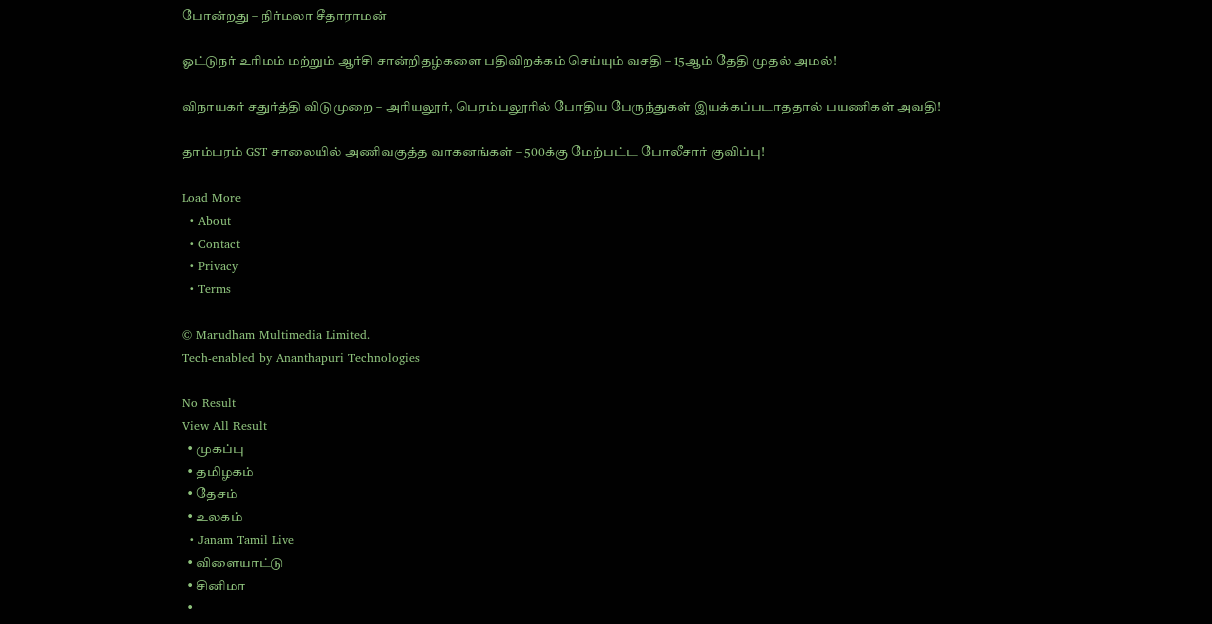போன்றது – நிர்மலா சீதாராமன்

ஓட்டுநர் உரிமம் மற்றும் ஆர்சி சான்றிதழ்களை பதிவிறக்கம் செய்யும் வசதி – 15ஆம் தேதி முதல் அமல்!

விநாயகர் சதுர்த்தி விடுமுறை – அரியலூர், பெரம்பலூரில் போதிய பேருந்துகள் இயக்கப்படாததால் பயணிகள் அவதி!

தாம்பரம் GST சாலையில் அணிவகுத்த வாகனங்கள் – 500க்கு மேற்பட்ட போலீசார் குவிப்பு!

Load More
  • About
  • Contact
  • Privacy
  • Terms

© Marudham Multimedia Limited.
Tech-enabled by Ananthapuri Technologies

No Result
View All Result
  • முகப்பு
  • தமிழகம்
  • தேசம்
  • உலகம்
  • Janam Tamil Live
  • விளையாட்டு
  • சினிமா
  •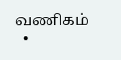வணிகம்
  •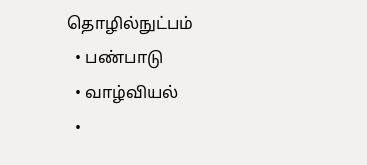தொழில்நுட்பம்
  • பண்பாடு
  • வாழ்வியல்
  •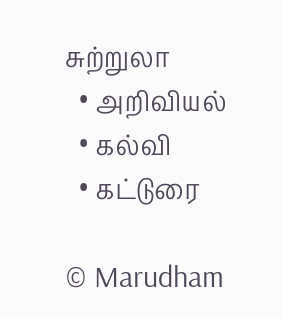சுற்றுலா
  • அறிவியல்
  • கல்வி
  • கட்டுரை

© Marudham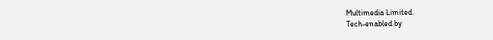Multimedia Limited.
Tech-enabled by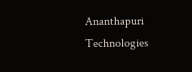Ananthapuri Technologies